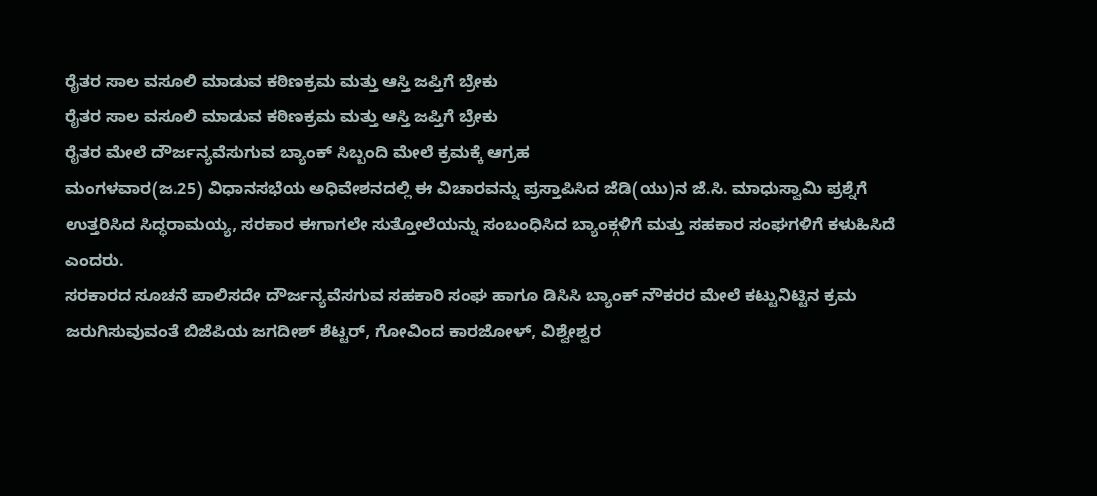ರೈತರ ಸಾಲ ವಸೂಲಿ ಮಾಡುವ ಕಠಿಣಕ್ರಮ ಮತ್ತು ಆಸ್ತಿ ಜಪ್ತಿಗೆ ಬ್ರೇಕು
ರೈತರ ಸಾಲ ವಸೂಲಿ ಮಾಡುವ ಕಠಿಣಕ್ರಮ ಮತ್ತು ಆಸ್ತಿ ಜಪ್ತಿಗೆ ಬ್ರೇಕು
ರೈತರ ಮೇಲೆ ದೌರ್ಜನ್ಯವೆಸುಗುವ ಬ್ಯಾಂಕ್ ಸಿಬ್ಬಂದಿ ಮೇಲೆ ಕ್ರಮಕ್ಕೆ ಆಗ್ರಹ
ಮಂಗಳವಾರ(ಜ.25) ವಿಧಾನಸಭೆಯ ಅಧಿವೇಶನದಲ್ಲಿ ಈ ವಿಚಾರವನ್ನು ಪ್ರಸ್ತಾಪಿಸಿದ ಜೆಡಿ(ಯು)ನ ಜೆ.ಸಿ. ಮಾಧುಸ್ವಾಮಿ ಪ್ರಶ್ನೆಗೆ ಉತ್ತರಿಸಿದ ಸಿದ್ಧರಾಮಯ್ಯ, ಸರಕಾರ ಈಗಾಗಲೇ ಸುತ್ತೋಲೆಯನ್ನು ಸಂಬಂಧಿಸಿದ ಬ್ಯಾಂಕ್ಗಳಿಗೆ ಮತ್ತು ಸಹಕಾರ ಸಂಘಗಳಿಗೆ ಕಳುಹಿಸಿದೆ ಎಂದರು.
ಸರಕಾರದ ಸೂಚನೆ ಪಾಲಿಸದೇ ದೌರ್ಜನ್ಯವೆಸಗುವ ಸಹಕಾರಿ ಸಂಘ ಹಾಗೂ ಡಿಸಿಸಿ ಬ್ಯಾಂಕ್ ನೌಕರರ ಮೇಲೆ ಕಟ್ಟುನಿಟ್ಟಿನ ಕ್ರಮ ಜರುಗಿಸುವುವಂತೆ ಬಿಜೆಪಿಯ ಜಗದೀಶ್ ಶೆಟ್ಟರ್, ಗೋವಿಂದ ಕಾರಜೋಳ್, ವಿಶ್ವೇಶ್ವರ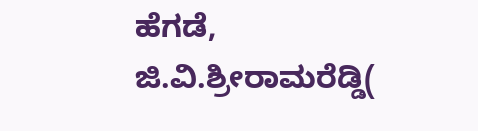ಹೆಗಡೆ, ಜಿ.ವಿ.ಶ್ರೀರಾಮರೆಡ್ಡಿ(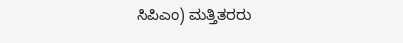ಸಿಪಿಎಂ) ಮತ್ತಿತರರು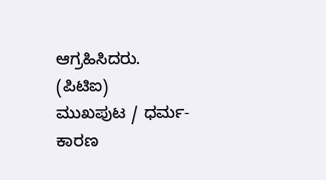ಆಗ್ರಹಿಸಿದರು.
(ಪಿಟಿಐ)
ಮುಖಪುಟ / ಧರ್ಮ-ಕಾರಣ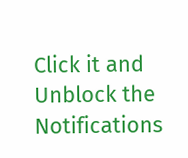Click it and Unblock the Notifications